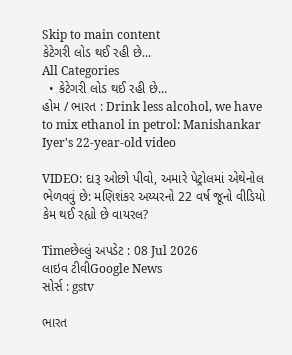Skip to main content
કેટેગરી લોડ થઈ રહી છે...
All Categories
  • કેટેગરી લોડ થઈ રહી છે...
હોમ / ભારત : Drink less alcohol, we have to mix ethanol in petrol: Manishankar Iyer's 22-year-old video

VIDEO: દારૂ ઓછો પીવો, અમારે પેટ્રોલમાં એથેનોલ ભેળવવું છે: મણિશંકર અય્યરનો 22 વર્ષ જૂનો વીડિયો કેમ થઈ રહ્યો છે વાયરલ?

Timeછેલ્લું અપડેટ : 08 Jul 2026
લાઇવ ટીવીGoogle News
સોર્સ : gstv

ભારત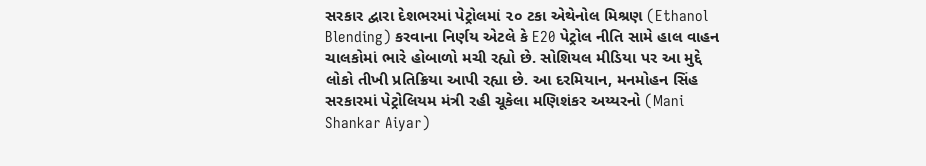સરકાર દ્વારા દેશભરમાં પેટ્રોલમાં ૨૦ ટકા એથેનોલ મિશ્રણ (Ethanol Blending) કરવાના નિર્ણય એટલે કે E20 પેટ્રોલ નીતિ સામે હાલ વાહન ચાલકોમાં ભારે હોબાળો મચી રહ્યો છે. સોશિયલ મીડિયા પર આ મુદ્દે લોકો તીખી પ્રતિક્રિયા આપી રહ્યા છે. આ દરમિયાન, મનમોહન સિંહ સરકારમાં પેટ્રોલિયમ મંત્રી રહી ચૂકેલા મણિશંકર અય્યરનો (Mani Shankar Aiyar)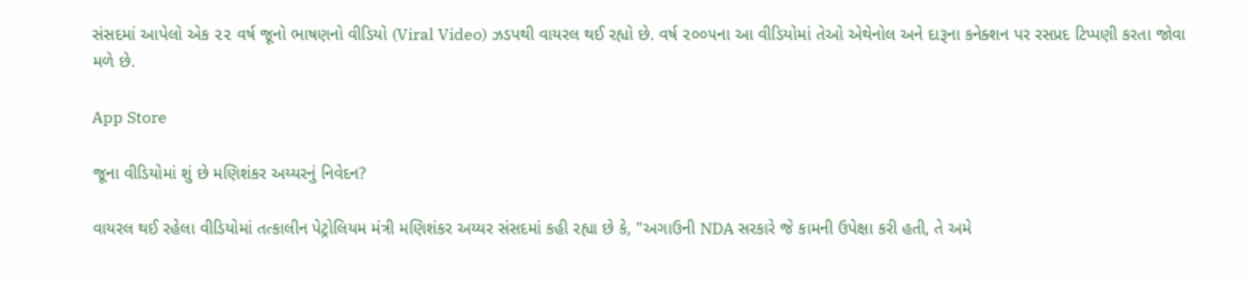સંસદમાં આપેલો એક ૨૨ વર્ષ જૂનો ભાષણનો વીડિયો (Viral Video) ઝડપથી વાયરલ થઈ રહ્યો છે. વર્ષ ૨૦૦૫ના આ વીડિયોમાં તેઓ એથેનોલ અને દારૂના કનેક્શન પર રસપ્રદ ટિપ્પણી કરતા જોવા મળે છે.

App Store

જૂના વીડિયોમાં શું છે મણિશંકર અય્યરનું નિવેદન?

વાયરલ થઈ રહેલા વીડિયોમાં તત્કાલીન પેટ્રોલિયમ મંત્રી મણિશંકર અય્યર સંસદમાં કહી રહ્યા છે કે, "અગાઉની NDA સરકારે જે કામની ઉપેક્ષા કરી હતી, તે અમે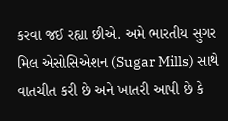કરવા જઈ રહ્યા છીએ. અમે ભારતીય સુગર મિલ એસોસિએશન (Sugar Mills) સાથે વાતચીત કરી છે અને ખાતરી આપી છે કે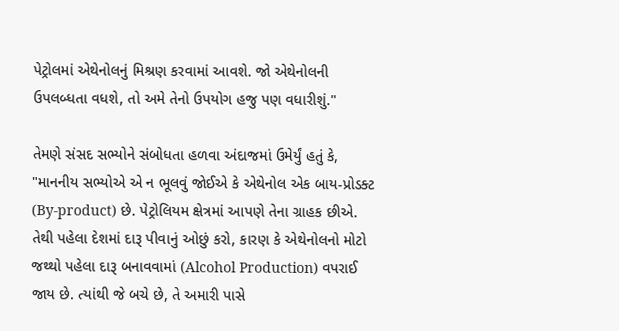પેટ્રોલમાં એથેનોલનું મિશ્રણ કરવામાં આવશે. જો એથેનોલની ઉપલબ્ધતા વધશે, તો અમે તેનો ઉપયોગ હજુ પણ વધારીશું."

તેમણે સંસદ સભ્યોને સંબોધતા હળવા અંદાજમાં ઉમેર્યું હતું કે, "માનનીય સભ્યોએ એ ન ભૂલવું જોઈએ કે એથેનોલ એક બાય-પ્રોડક્ટ (By-product) છે. પેટ્રોલિયમ ક્ષેત્રમાં આપણે તેના ગ્રાહક છીએ. તેથી પહેલા દેશમાં દારૂ પીવાનું ઓછું કરો, કારણ કે એથેનોલનો મોટો જથ્થો પહેલા દારૂ બનાવવામાં (Alcohol Production) વપરાઈ જાય છે. ત્યાંથી જે બચે છે, તે અમારી પાસે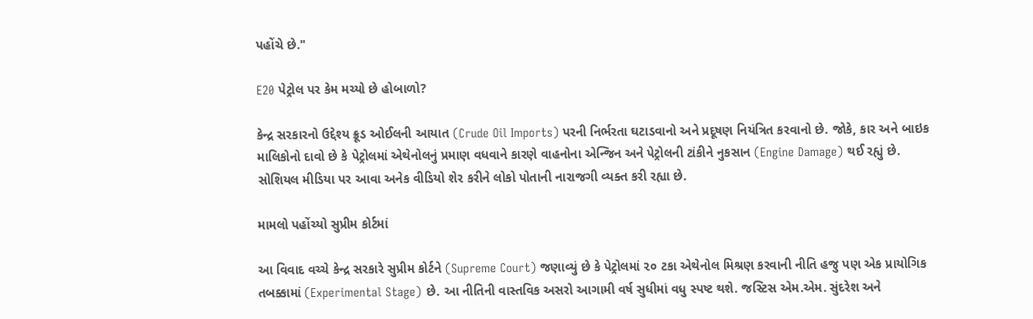પહોંચે છે."

E20 પેટ્રોલ પર કેમ મચ્યો છે હોબાળો?

કેન્દ્ર સરકારનો ઉદ્દેશ્ય ક્રૂડ ઓઈલની આયાત (Crude Oil Imports) પરની નિર્ભરતા ઘટાડવાનો અને પ્રદૂષણ નિયંત્રિત કરવાનો છે. જોકે, કાર અને બાઇક માલિકોનો દાવો છે કે પેટ્રોલમાં એથેનોલનું પ્રમાણ વધવાને કારણે વાહનોના એન્જિન અને પેટ્રોલની ટાંકીને નુકસાન (Engine Damage) થઈ રહ્યું છે. સોશિયલ મીડિયા પર આવા અનેક વીડિયો શેર કરીને લોકો પોતાની નારાજગી વ્યક્ત કરી રહ્યા છે.

મામલો પહોંચ્યો સુપ્રીમ કોર્ટમાં

આ વિવાદ વચ્ચે કેન્દ્ર સરકારે સુપ્રીમ કોર્ટને (Supreme Court) જણાવ્યું છે કે પેટ્રોલમાં ૨૦ ટકા એથેનોલ મિશ્રણ કરવાની નીતિ હજુ પણ એક પ્રાયોગિક તબક્કામાં (Experimental Stage) છે. આ નીતિની વાસ્તવિક અસરો આગામી વર્ષ સુધીમાં વધુ સ્પષ્ટ થશે. જસ્ટિસ એમ.એમ. સુંદરેશ અને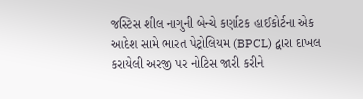જસ્ટિસ શીલ નાગુની બેન્ચે કર્ણાટક હાઈકોર્ટના એક આદેશ સામે ભારત પેટ્રોલિયમ (BPCL) દ્વારા દાખલ કરાયેલી અરજી પર નોટિસ જારી કરીને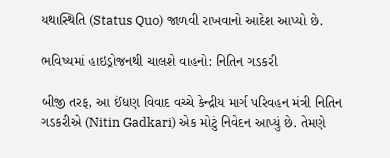યથાસ્થિતિ (Status Quo) જાળવી રાખવાનો આદેશ આપ્યો છે.

ભવિષ્યમાં હાઇડ્રોજનથી ચાલશે વાહનો: નિતિન ગડકરી

બીજી તરફ, આ ઈંધણ વિવાદ વચ્ચે કેન્દ્રીય માર્ગ પરિવહન મંત્રી નિતિન ગડકરીએ (Nitin Gadkari) એક મોટું નિવેદન આપ્યું છે. તેમણે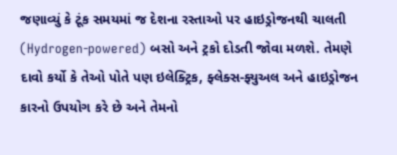જણાવ્યું કે ટૂંક સમયમાં જ દેશના રસ્તાઓ પર હાઇડ્રોજનથી ચાલતી (Hydrogen-powered) બસો અને ટ્રકો દોડતી જોવા મળશે. તેમણે દાવો કર્યો કે તેઓ પોતે પણ ઇલેક્ટ્રિક, ફ્લેક્સ-ફ્યુઅલ અને હાઇડ્રોજન કારનો ઉપયોગ કરે છે અને તેમનો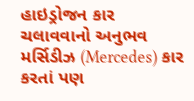હાઇડ્રોજન કાર ચલાવવાનો અનુભવ મર્સિડીઝ (Mercedes) કાર કરતાં પણ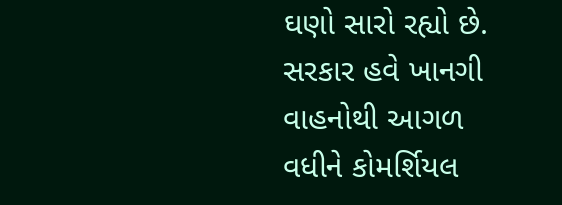ઘણો સારો રહ્યો છે. સરકાર હવે ખાનગી વાહનોથી આગળ વધીને કોમર્શિયલ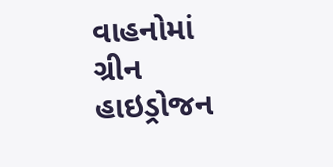વાહનોમાં ગ્રીન હાઇડ્રોજન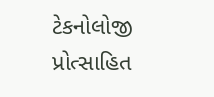ટેકનોલોજી પ્રોત્સાહિત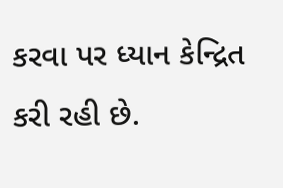કરવા પર ધ્યાન કેન્દ્રિત કરી રહી છે.